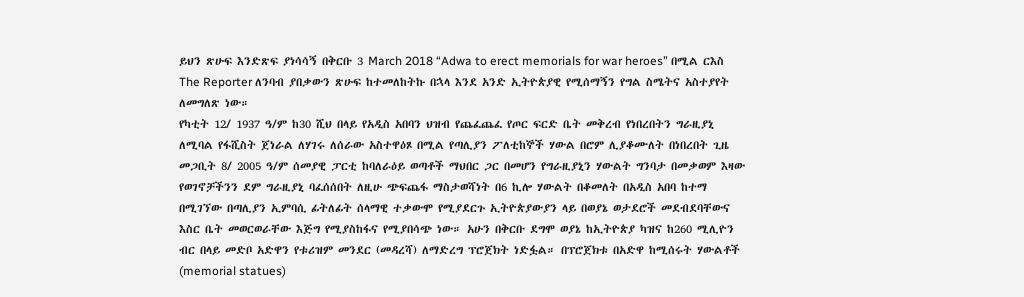ይህን ጽሁፍ እንድጽፍ ያነሳሳኝ በቅርቡ 3 March 2018 “Adwa to erect memorials for war heroes” በሚል ርእስ The Reporter ለንባብ ያበቃውን ጽሁፍ ከተመለከትኩ በኋላ እንደ አንድ ኢትዮጵያዊ የሚሰማኝን የግል ስሜትና አስተያየት ለመግለጽ ነው።
የካቲት 12/ 1937 ዓ/ም ከ30 ሺህ በላይ የአዲስ አበባን ህዝብ የጨፈጨፈ የጦር ፍርድ ቤት መቅረብ የነበረበትን ግራዚያኒ ለሚባል የፋሺስት ጀነራል ለሃገሩ ለሰራው አስተዋዕጾ በሚል የጣሊያን ፖለቲከኞች ሃውል በሮም ሊያቆሙለት በነበረበት ጊዜ መጋቢት 8/ 2005 ዓ/ም ሰመያዊ ፓርቲ ከባለራዕይ ወጣቶች ማህበር ጋር በመሆን የግራዚያኒን ሃውልት ግንባታ በመቃወም እዛው የወገኖቻችንን ደም ግራዚያኒ ባፈሰሰበት ለዚሁ ጭፍጨፋ ማስታወሻነት በ6 ኪሎ ሃውልት በቆመለት በአዲስ አበባ ከተማ በሚገኘው በጣሊያን ኢምባሲ ፊትለፊት ሰላማዊ ተቃውሞ የሚያደርጉ ኢትዮጵያውያን ላይ በወያኔ ወታደሮች መደብደባቸውና እስር ቤት መወርወራቸው እጅግ የሚያስከፋና የሚያበሳጭ ነው። አሁን በቅርቡ ደግሞ ወያኔ ከኢትዮጵያ ካዝና ከ260 ሚሊዮን ብር በላይ መድቦ አድዋን የቱሪዝም መንደር (መዳረሻ) ለማድረግ ፕሮጀክት ነድፏል። በፕሮጀክቱ በአድዋ ከሚሰሩት ሃውልቶች (memorial statues)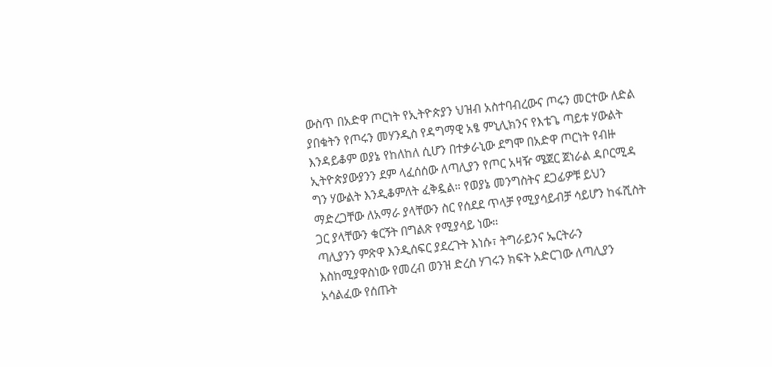ውስጥ በአድዋ ጦርነት የኢትዮጵያን ህዝብ አስተባብረውና ጦሩን መርተው ለድል ያበቁትን የጦሩን መሃንዲስ የዳግማዊ አፄ ምኒሊክንና የእቴጌ ጣይቱ ሃውልት እንዳይቆም ወያኔ የከለከለ ሲሆን በተቃራኒው ደግሞ በአድዋ ጦርነት የብዙ ኢትዮጵያውያንን ደም ላፈሰሰው ለጣሊያን የጦር አዛዥ ሜጀር ጀነራል ዳቦርሚዳ ግን ሃውልት እንዲቆምለት ፈቅዷል። የወያኔ መንግስትና ደጋፊዎቹ ይህን ማድረጋቸው ለአማራ ያላቸውን ስር የሰደደ ጥላቻ የሚያሳይብቻ ሳይሆን ከፋሺስት ጋር ያላቸውን ቁርኝት በግልጽ የሚያሳይ ነው።
ጣሊያንን ምጽዋ እንዲሰፍር ያደረጉት እነሱ፣ ትግራይንና ኤርትራን እስከሚያዋስነው የመረብ ወንዝ ድረስ ሃገሩን ክፍት አድርገው ለጣሊያን አሳልፈው የሰጡት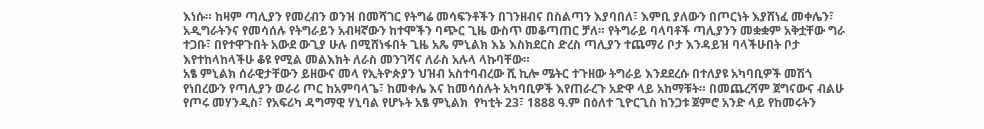እነሱ። ከዛም ጣሊያን የመረብን ወንዝ በመሻገር የትግሬ መሳፍንቶችን በገንዘብና በስልጣን እያባበለ፣ እምቢ ያለውን በጦርነት እያሸነፈ መቀሌን፣ አዲግራትንና የመሳሰሉ የትግራይን አብዛኛውን ከተሞችን ባጭር ጊዜ ውስጥ መቆጣጠር ቻለ። የትግራይ ባላባቶች ጣሊያንን መቋቋም አቅቷቸው ግራ ተጋቡ፣ በየተዋጉበት አውደ ውጊያ ሁሉ በሚሸነፋበት ጊዜ አጼ ምኒልክ እኔ እስክደርስ ድረስ ጣሊያን ተጨማሪ ቦታ እንዳይዝ ባላችሁበት ቦታ እየተከላከላችሁ ቆዩ የሚል መልእክት ለራስ መንገሻና ለራስ አሉላ ላኩባቸው።
አፄ ምኒልክ ሰራዊታቸውን ይዘውና መላ የኢትዮጵያን ህዝብ አስተባብረው ሺ ኪሎ ሜትር ተጉዘው ትግራይ እንደደረሱ በተለያዩ አካባቢዎች መሽጎ የነበረውን የጣሊያን ወራሪ ጦር ከአምባላጌ፣ ከመቀሌ እና ከመሳሰሉት አካባቢዎች እየጠራረጉ አድዋ ላይ አከማቹት። በመጨረሻም ጀግናውና ብልሁ የጦሩ መሃንዲስ፣ የአፍሪካ ዳግማዊ ሃኒባል የሆኑት አፄ ምኒልክ  የካቲት 23፣ 1888 ዓ.ም በዕለተ ጊዮርጊስ ከንጋቱ ጀምሮ አንድ ላይ የከመሩትን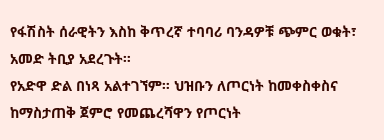የፋሽስት ሰራዊትን እስከ ቅጥረኛ ተባባሪ ባንዳዎቹ ጭምር ወቁት፣ አመድ ትቢያ አደረጉት።
የአድዋ ድል በነጻ አልተገኘም። ህዝቡን ለጦርነት ከመቀስቀስና ከማስታጠቅ ጀምሮ የመጨረሻዋን የጦርነት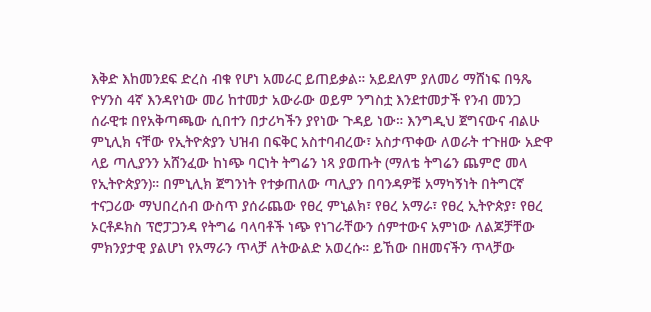እቅድ እከመንደፍ ድረስ ብቁ የሆነ አመራር ይጠይቃል። አይደለም ያለመሪ ማሸነፍ በዓጼ ዮሃንስ 4ኛ እንዳየነው መሪ ከተመታ አውራው ወይም ንግስቷ እንደተመታች የንብ መንጋ ሰራዊቱ በየአቅጣጫው ሲበተን በታሪካችን ያየነው ጉዳይ ነው። እንግዲህ ጀግናውና ብልሁ ምኒሊክ ናቸው የኢትዮጵያን ህዝብ በፍቅር አስተባብረው፣ አስታጥቀው ለወራት ተጉዘው አድዋ ላይ ጣሊያንን አሸንፈው ከነጭ ባርነት ትግሬን ነጻ ያወጡት (ማለቴ ትግሬን ጨምሮ መላ የኢትዮጵያን)። በምኒሊክ ጀግንነት የተቃጠለው ጣሊያን በባንዳዎቹ አማካኝነት በትግርኛ ተናጋሪው ማህበረሰብ ውስጥ ያሰራጨው የፀረ ምኒልክ፣ የፀረ አማራ፣ የፀረ ኢትዮጵያ፣ የፀረ ኦርቶዶክስ ፕሮፓጋንዳ የትግሬ ባላባቶች ነጭ የነገራቸውን ሰምተውና አምነው ለልጆቻቸው ምክንያታዊ ያልሆነ የአማራን ጥላቻ ለትውልድ አወረሱ። ይኸው በዘመናችን ጥላቻው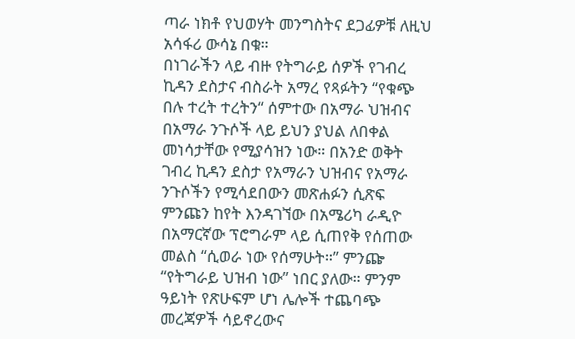ጣራ ነክቶ የህወሃት መንግስትና ደጋፊዎቹ ለዚህ አሳፋሪ ውሳኔ በቁ።
በነገራችን ላይ ብዙ የትግራይ ሰዎች የገብረ ኪዳን ደስታና ብስራት አማረ የጻፉትን “የቁጭ በሉ ተረት ተረትን“ ሰምተው በአማራ ህዝብና በአማራ ንጉሶች ላይ ይህን ያህል ለበቀል መነሳታቸው የሚያሳዝን ነው። በአንድ ወቅት ገብረ ኪዳን ደስታ የአማራን ህዝብና የአማራ ንጉሶችን የሚሳደበውን መጽሐፉን ሲጽፍ ምንጩን ከየት እንዳገኘው በአሜሪካ ራዲዮ በአማርኛው ፕሮግራም ላይ ሲጠየቅ የሰጠው መልስ “ሲወራ ነው የሰማሁት።” ምንጬ “የትግራይ ህዝብ ነው” ነበር ያለው። ምንም ዓይነት የጽሁፍም ሆነ ሌሎች ተጨባጭ መረጃዎች ሳይኖረውና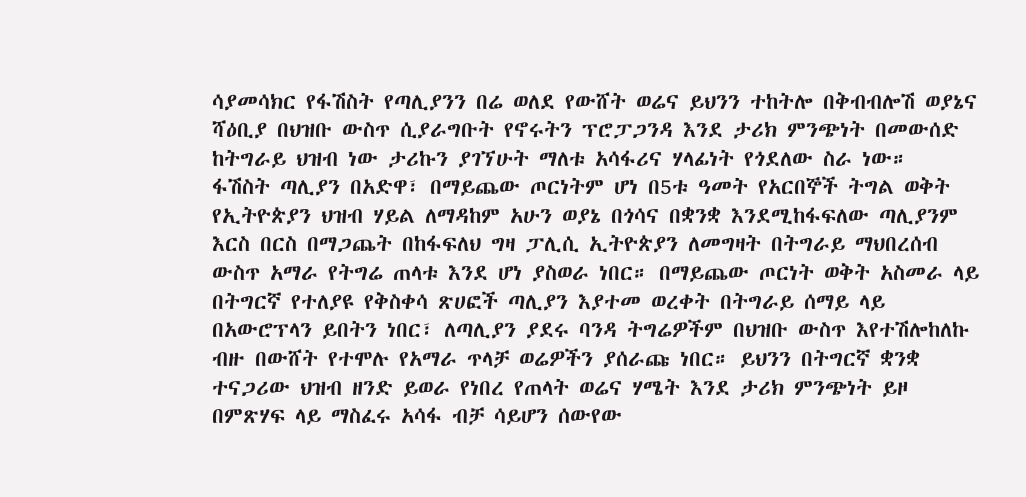ሳያመሳክር የፋሽስት የጣሊያንን በሬ ወለደ የውሸት ወሬና ይህንን ተከትሎ በቅብብሎሽ ወያኔና ሻዕቢያ በህዝቡ ውስጥ ሲያራግቡት የኖሩትን ፕሮፓጋንዳ እንደ ታሪክ ምንጭነት በመውሰድ ከትግራይ ህዝብ ነው ታሪኩን ያገኘሁት ማለቱ አሳፋሪና ሃላፊነት የጎደለው ስራ ነው።
ፋሽስት ጣሊያን በአድዋ፣ በማይጨው ጦርነትም ሆነ በ5ቱ ዓመት የአርበኞች ትግል ወቅት የኢትዮጵያን ህዝብ ሃይል ለማዳከም አሁን ወያኔ በጎሳና በቋንቋ እንደሚከፋፍለው ጣሊያንም እርስ በርስ በማጋጨት በከፋፍለህ ግዛ ፓሊሲ ኢትዮጵያን ለመግዛት በትግራይ ማህበረሰብ ውስጥ አማራ የትግሬ ጠላቱ እንደ ሆነ ያስወራ ነበር። በማይጨው ጦርነት ወቅት አስመራ ላይ በትግርኛ የተለያዩ የቅስቀሳ ጽሀፎች ጣሊያን እያተመ ወረቀት በትግራይ ሰማይ ላይ በአውሮፕላን ይበትን ነበር፣ ለጣሊያን ያደሩ ባንዳ ትግሬዎችም በህዝቡ ውስጥ እየተሽሎከለኩ ብዙ በውሸት የተሞሉ የአማራ ጥላቻ ወሬዎችን ያሰራጩ ነበር። ይህንን በትግርኛ ቋንቋ ተናጋሪው ህዝብ ዘንድ ይወራ የነበረ የጠላት ወሬና ሃሜት እንደ ታሪክ ምንጭነት ይዞ በምጽሃፍ ላይ ማስፈሩ አሳፋ ብቻ ሳይሆን ሰውየው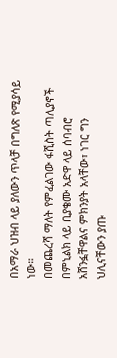በአማራ ህዝብ ላይ ያለውን ጥላቻ በግለጽ የሚያሳይ ነው።
በመጨረሻ ማለት የምፈልገው ፋሺስት ጣሊያኖች በምኒልክ ላይ ቢያቄሙ አድዋ ላይ ሰባብሮ አሸንፏቸዋልና ምክንያት አላቸው፣ ነገር ግን ህሊናቸውን ያጡ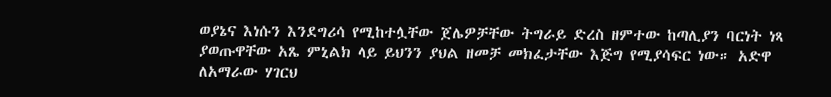ወያኔና እነሱን እንደግሪሳ የሚከተሏቸው ጀሌዎቻቸው ትግራይ ድረስ ዘምተው ከጣሊያን ባርነት ነጻ ያወጡዋቸው አጼ ምኒልክ ላይ ይህንን ያህል ዘመቻ መክፈታቸው እጅግ የሚያሳፍር ነው። አድዋ ለአማራው ሃገርህ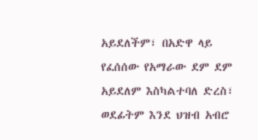አይደለችም፣ በአድዋ ላይ የፈሰሰው የአማራው ደም ደም አይደለም እስካልተባለ ድረስ፣ ወደፊትም እንደ ህዝብ አብሮ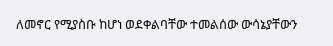ለመኖር የሚያስቡ ከሆነ ወደቀልባቸው ተመልሰው ውሳኔያቸውን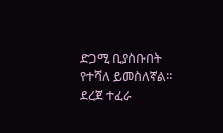ድጋሚ ቢያስቡበት የተሻለ ይመስለኛል።
ደረጀ ተፈራ